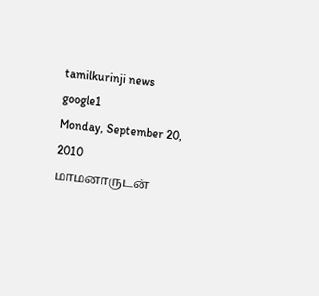tamilkurinji news
google1
Monday, September 20, 2010
மாமனாருடன்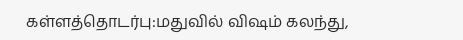கள்ளத்தொடர்பு:மதுவில் விஷம் கலந்து,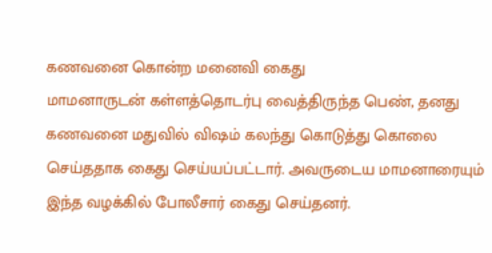கணவனை கொன்ற மனைவி கைது
மாமனாருடன் கள்ளத்தொடர்பு வைத்திருந்த பெண், தனது கணவனை மதுவில் விஷம் கலந்து கொடுத்து கொலை செய்ததாக கைது செய்யப்பட்டார். அவருடைய மாமனாரையும் இந்த வழக்கில் போலீசார் கைது செய்தனர்.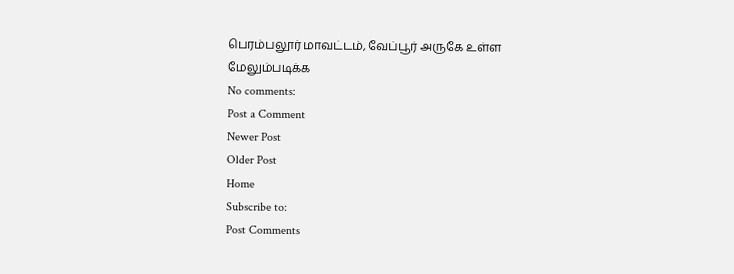பெரம்பலூர் மாவட்டம், வேப்பூர் அருகே உள்ள
மேலும்படிக்க
No comments:
Post a Comment
Newer Post
Older Post
Home
Subscribe to:
Post Comments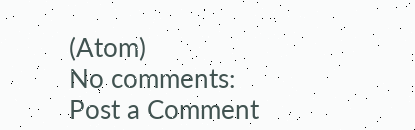(Atom)
No comments:
Post a Comment